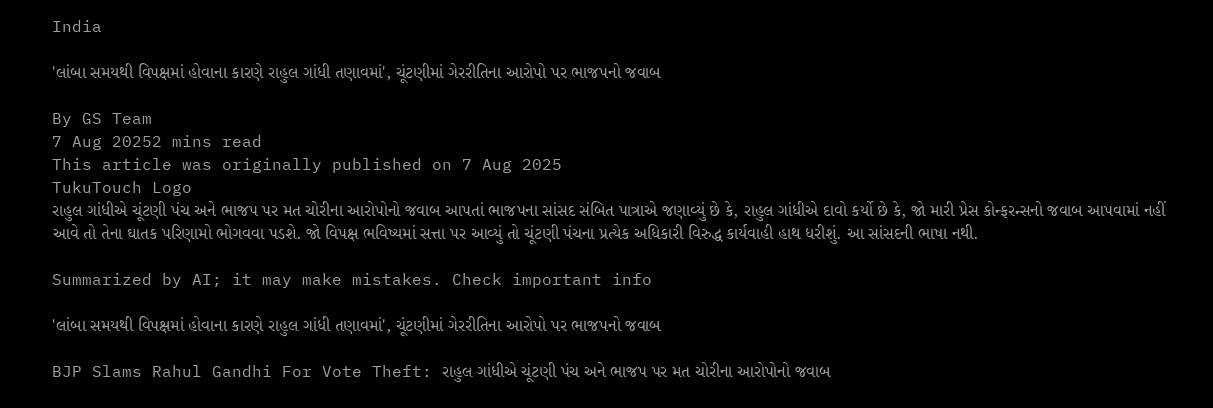India

'લાંબા સમયથી વિપક્ષમાં હોવાના કારણે રાહુલ ગાંધી તણાવમાં', ચૂંટણીમાં ગેરરીતિના આરોપો પર ભાજપનો જવાબ

By GS Team
7 Aug 20252 mins read
This article was originally published on 7 Aug 2025
TukuTouch Logo
રાહુલ ગાંધીએ ચૂંટણી પંચ અને ભાજપ પર મત ચોરીના આરોપોનો જવાબ આપતાં ભાજપના સાંસદ સંબિત પાત્રાએ જણાવ્યું છે કે, રાહુલ ગાંધીએ દાવો કર્યો છે કે, જો મારી પ્રેસ કોન્ફરન્સનો જવાબ આપવામાં નહીં આવે તો તેના ઘાતક પરિણામો ભોગવવા પડશે. જો વિપક્ષ ભવિષ્યમાં સત્તા પર આવ્યું તો ચૂંટણી પંચના પ્રત્યેક અધિકારી વિરુદ્ધ કાર્યવાહી હાથ ધરીશું. આ સાંસદની ભાષા નથી.

Summarized by AI; it may make mistakes. Check important info

'લાંબા સમયથી વિપક્ષમાં હોવાના કારણે રાહુલ ગાંધી તણાવમાં', ચૂંટણીમાં ગેરરીતિના આરોપો પર ભાજપનો જવાબ

BJP Slams Rahul Gandhi For Vote Theft: રાહુલ ગાંધીએ ચૂંટણી પંચ અને ભાજપ પર મત ચોરીના આરોપોનો જવાબ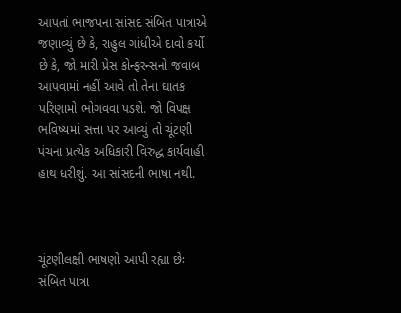આપતાં ભાજપના સાંસદ સંબિત પાત્રાએ જણાવ્યું છે કે, રાહુલ ગાંધીએ દાવો કર્યો છે કે, જો મારી પ્રેસ કોન્ફરન્સનો જવાબ આપવામાં નહીં આવે તો તેના ઘાતક પરિણામો ભોગવવા પડશે. જો વિપક્ષ ભવિષ્યમાં સત્તા પર આવ્યું તો ચૂંટણી પંચના પ્રત્યેક અધિકારી વિરુદ્ધ કાર્યવાહી હાથ ધરીશું. આ સાંસદની ભાષા નથી.



ચૂંટણીલક્ષી ભાષણો આપી રહ્યા છેઃ સંબિત પાત્રા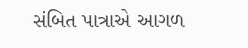સંબિત પાત્રાએ આગળ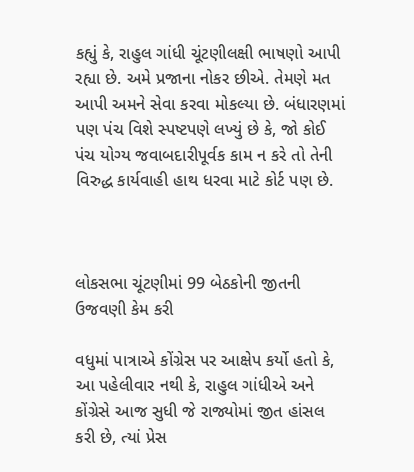કહ્યું કે, રાહુલ ગાંધી ચૂંટણીલક્ષી ભાષણો આપી રહ્યા છે. અમે પ્રજાના નોકર છીએ. તેમણે મત આપી અમને સેવા કરવા મોકલ્યા છે. બંધારણમાં પણ પંચ વિશે સ્પષ્ટપણે લખ્યું છે કે, જો કોઈ પંચ યોગ્ય જવાબદારીપૂર્વક કામ ન કરે તો તેની વિરુદ્ધ કાર્યવાહી હાથ ધરવા માટે કોર્ટ પણ છે.



લોકસભા ચૂંટણીમાં 99 બેઠકોની જીતની ઉજવણી કેમ કરી

વધુમાં પાત્રાએ કોંગ્રેસ પર આક્ષેપ કર્યો હતો કે, આ પહેલીવાર નથી કે, રાહુલ ગાંધીએ અને કોંગ્રેસે આજ સુધી જે રાજ્યોમાં જીત હાંસલ કરી છે, ત્યાં પ્રેસ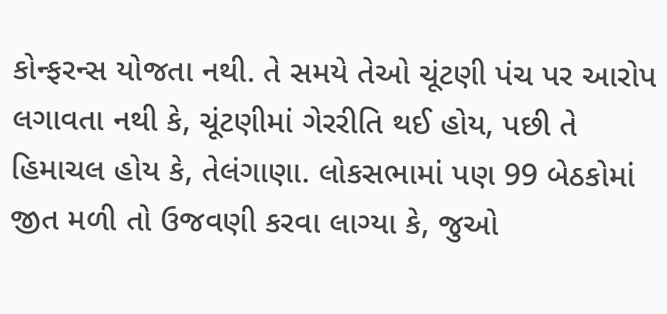કોન્ફરન્સ યોજતા નથી. તે સમયે તેઓ ચૂંટણી પંચ પર આરોપ લગાવતા નથી કે, ચૂંટણીમાં ગેરરીતિ થઈ હોય, પછી તે હિમાચલ હોય કે, તેલંગાણા. લોકસભામાં પણ 99 બેઠકોમાં જીત મળી તો ઉજવણી કરવા લાગ્યા કે, જુઓ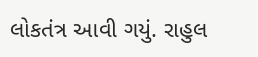લોકતંત્ર આવી ગયું. રાહુલ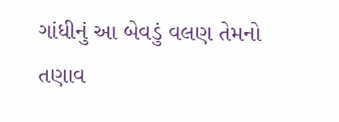ગાંધીનું આ બેવડું વલણ તેમનો તણાવ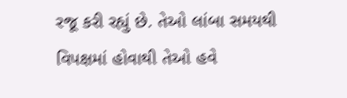રજૂ કરી રહ્યું છે. તેઓ લાંબા સમયથી વિપક્ષમાં હોવાથી તેઓ હવે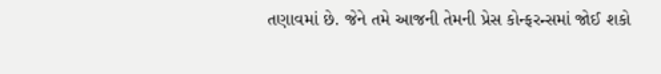તણાવમાં છે. જેને તમે આજની તેમની પ્રેસ કોન્ફરન્સમાં જોઈ શકો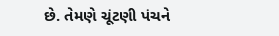છે. તેમણે ચૂંટણી પંચને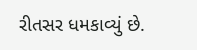રીતસર ધમકાવ્યું છે.